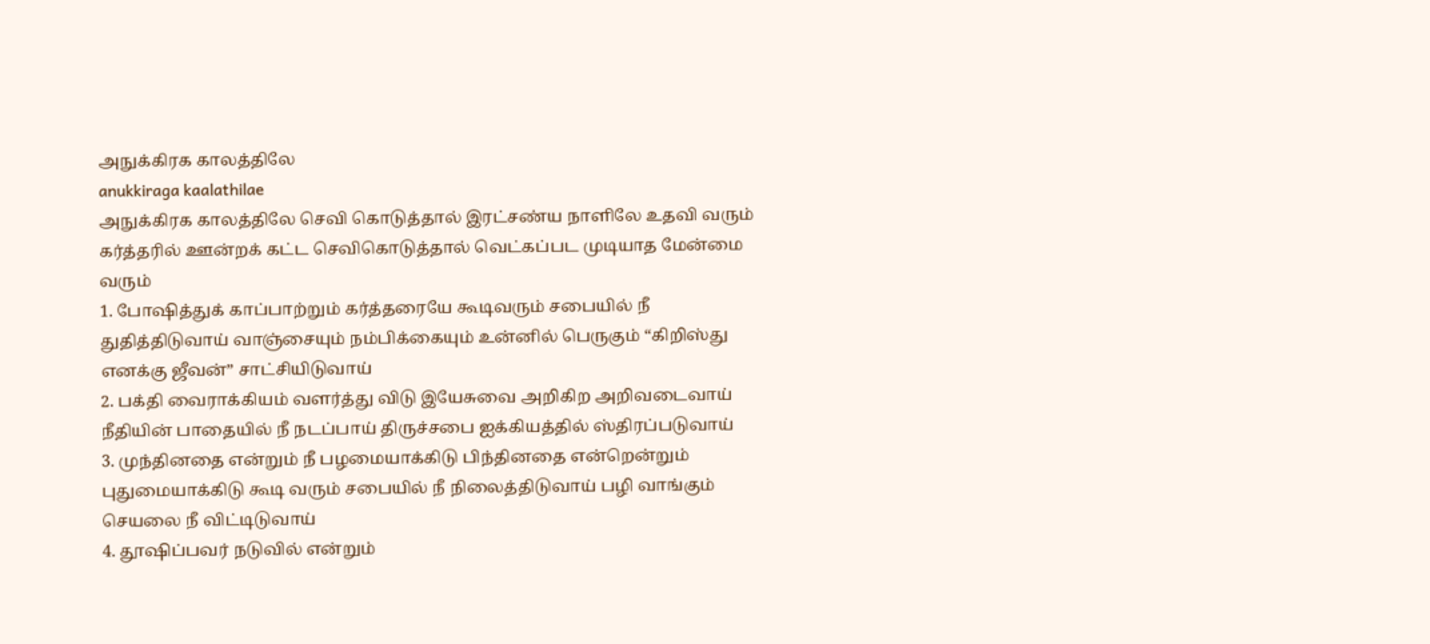அநுக்கிரக காலத்திலே
anukkiraga kaalathilae
அநுக்கிரக காலத்திலே செவி கொடுத்தால் இரட்சண்ய நாளிலே உதவி வரும் கர்த்தரில் ஊன்றக் கட்ட செவிகொடுத்தால் வெட்கப்பட முடியாத மேன்மை வரும்
1. போஷித்துக் காப்பாற்றும் கர்த்தரையே கூடிவரும் சபையில் நீ துதித்திடுவாய் வாஞ்சையும் நம்பிக்கையும் உன்னில் பெருகும் “கிறிஸ்து எனக்கு ஜீவன்” சாட்சியிடுவாய்
2. பக்தி வைராக்கியம் வளர்த்து விடு இயேசுவை அறிகிற அறிவடைவாய் நீதியின் பாதையில் நீ நடப்பாய் திருச்சபை ஐக்கியத்தில் ஸ்திரப்படுவாய்
3. முந்தினதை என்றும் நீ பழமையாக்கிடு பிந்தினதை என்றென்றும் புதுமையாக்கிடு கூடி வரும் சபையில் நீ நிலைத்திடுவாய் பழி வாங்கும் செயலை நீ விட்டிடுவாய்
4. தூஷிப்பவர் நடுவில் என்றும்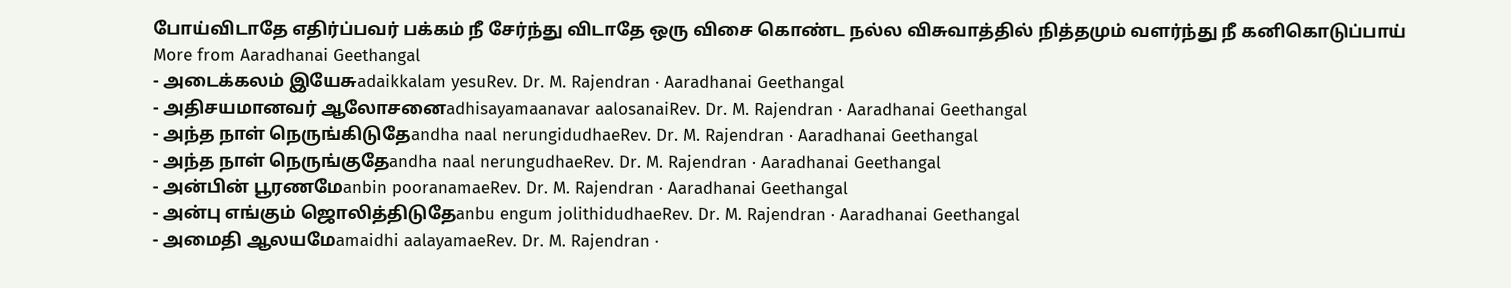போய்விடாதே எதிர்ப்பவர் பக்கம் நீ சேர்ந்து விடாதே ஒரு விசை கொண்ட நல்ல விசுவாத்தில் நித்தமும் வளர்ந்து நீ கனிகொடுப்பாய்
More from Aaradhanai Geethangal
- அடைக்கலம் இயேசுadaikkalam yesuRev. Dr. M. Rajendran · Aaradhanai Geethangal
- அதிசயமானவர் ஆலோசனைadhisayamaanavar aalosanaiRev. Dr. M. Rajendran · Aaradhanai Geethangal
- அந்த நாள் நெருங்கிடுதேandha naal nerungidudhaeRev. Dr. M. Rajendran · Aaradhanai Geethangal
- அந்த நாள் நெருங்குதேandha naal nerungudhaeRev. Dr. M. Rajendran · Aaradhanai Geethangal
- அன்பின் பூரணமேanbin pooranamaeRev. Dr. M. Rajendran · Aaradhanai Geethangal
- அன்பு எங்கும் ஜொலித்திடுதேanbu engum jolithidudhaeRev. Dr. M. Rajendran · Aaradhanai Geethangal
- அமைதி ஆலயமேamaidhi aalayamaeRev. Dr. M. Rajendran ·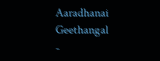Aaradhanai Geethangal
-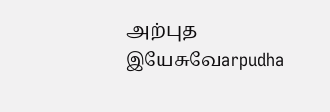அற்புத இயேசுவேarpudha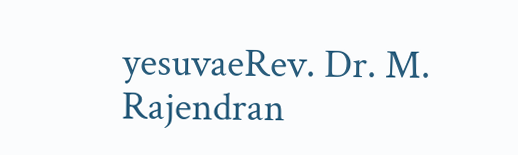yesuvaeRev. Dr. M. Rajendran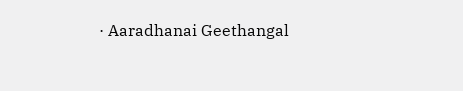· Aaradhanai Geethangal